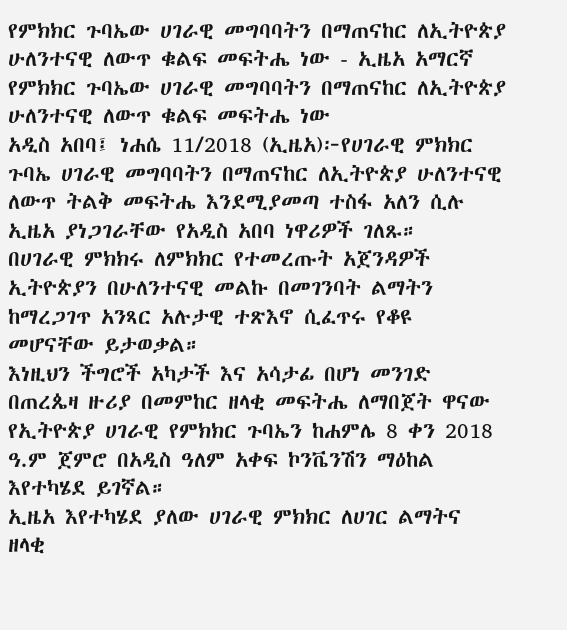የምክክር ጉባኤው ሀገራዊ መግባባትን በማጠናከር ለኢትዮጵያ ሁለንተናዊ ለውጥ ቁልፍ መፍትሔ ነው - ኢዜአ አማርኛ
የምክክር ጉባኤው ሀገራዊ መግባባትን በማጠናከር ለኢትዮጵያ ሁለንተናዊ ለውጥ ቁልፍ መፍትሔ ነው
አዲስ አበባ፤ ነሐሴ 11/2018 (ኢዜአ)፦የሀገራዊ ምክክር ጉባኤ ሀገራዊ መግባባትን በማጠናከር ለኢትዮጵያ ሁለንተናዊ ለውጥ ትልቅ መፍትሔ እንደሚያመጣ ተስፋ አለን ሲሉ ኢዜአ ያነጋገራቸው የአዲስ አበባ ነዋሪዎች ገለጹ።
በሀገራዊ ምክክሩ ለምክክር የተመረጡት አጀንዳዎች ኢትዮጵያን በሁለንተናዊ መልኩ በመገንባት ልማትን ከማረጋገጥ አንጻር አሉታዊ ተጽእኖ ሲፈጥሩ የቆዩ መሆናቸው ይታወቃል።
እነዚህን ችግሮች አካታች እና አሳታፊ በሆነ መንገድ በጠረጴዛ ዙሪያ በመምከር ዘላቂ መፍትሔ ለማበጀት ዋናው የኢትዮጵያ ሀገራዊ የምክክር ጉባኤን ከሐምሌ 8 ቀን 2018 ዓ.ም ጀምሮ በአዲስ ዓለም አቀፍ ኮንቬንሽን ማዕከል እየተካሄደ ይገኛል።
ኢዜአ እየተካሄደ ያለው ሀገራዊ ምክክር ለሀገር ልማትና ዘላቂ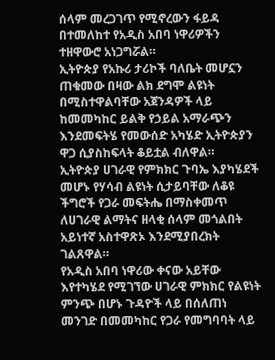ሰላም መረጋገጥ የሚኖረውን ፋይዳ በተመለከተ የአዲስ አበባ ነዋሪዎችን ተዘዋውሮ አነጋግሯል።
ኢትዮጵያ የአኩሪ ታሪኮች ባለቤት መሆኗን ጠቁመው በዛው ልክ ደግሞ ልዩነት በሚስተዋልባቸው አጀንዳዎች ላይ ከመመካከር ይልቅ የኃይል አማራጭን እንደመፍትሄ የመውሰድ አካሄድ ኢትዮጵያን ዋጋ ሲያስከፍላት ቆይቷል ብለዋል።
ኢትዮጵያ ሀገራዊ የምክክር ጉባኤ እያካሄደች መሆኑ የሃሳብ ልዩነት ሲታይባቸው ለቆዩ ችግሮች የጋራ መፍትሔ በማስቀመጥ ለሀገራዊ ልማትና ዘላቂ ሰላም መጎልበት አይነተኛ አስተዋጽኦ እንደሚያበረክት ገልጸዋል።
የአዲስ አበባ ነዋሪው ቀናው አይቸው እየተካሄደ የሚገኘው ሀገራዊ ምክክር የልዩነት ምንጭ በሆኑ ጉዳዮች ላይ በሰለጠነ መንገድ በመመካከር የጋራ የመግባባት ላይ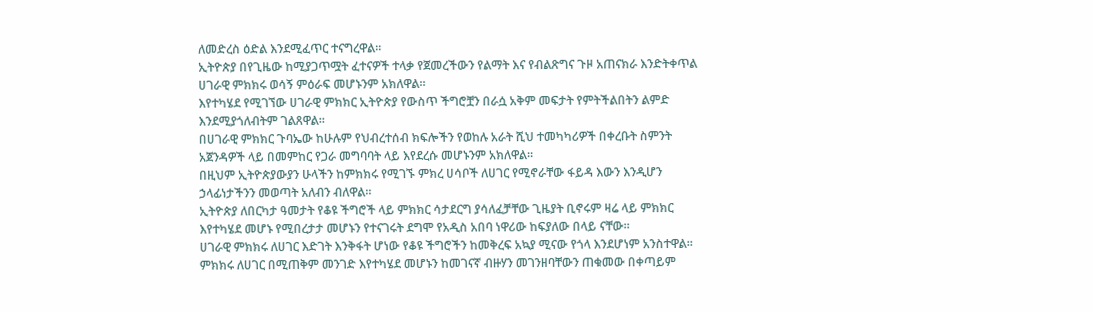ለመድረስ ዕድል እንደሚፈጥር ተናግረዋል።
ኢትዮጵያ በየጊዜው ከሚያጋጥሟት ፈተናዎች ተላቃ የጀመረችውን የልማት እና የብልጽግና ጉዞ አጠናክራ እንድትቀጥል ሀገራዊ ምክክሩ ወሳኝ ምዕራፍ መሆኑንም አክለዋል።
እየተካሄደ የሚገኘው ሀገራዊ ምክክር ኢትዮጵያ የውስጥ ችግሮቿን በራሷ አቅም መፍታት የምትችልበትን ልምድ እንደሚያጎለብትም ገልጸዋል።
በሀገራዊ ምክክር ጉባኤው ከሁሉም የህብረተሰብ ክፍሎችን የወከሉ አራት ሺህ ተመካካሪዎች በቀረቡት ስምንት አጀንዳዎች ላይ በመምከር የጋራ መግባባት ላይ እየደረሱ መሆኑንም አክለዋል።
በዚህም ኢትዮጵያውያን ሁላችን ከምክክሩ የሚገኙ ምክረ ሀሳቦች ለሀገር የሚኖራቸው ፋይዳ እውን እንዲሆን ኃላፊነታችንን መወጣት አለብን ብለዋል።
ኢትዮጵያ ለበርካታ ዓመታት የቆዩ ችግሮች ላይ ምክክር ሳታደርግ ያሳለፈቻቸው ጊዜያት ቢኖሩም ዛሬ ላይ ምክክር እየተካሄደ መሆኑ የሚበረታታ መሆኑን የተናገሩት ደግሞ የአዲስ አበባ ነዋሪው ከፍያለው በላይ ናቸው።
ሀገራዊ ምክክሩ ለሀገር እድገት እንቅፋት ሆነው የቆዩ ችግሮችን ከመቅረፍ አኳያ ሚናው የጎላ እንደሆነም አንስተዋል።
ምክክሩ ለሀገር በሚጠቅም መንገድ እየተካሄደ መሆኑን ከመገናኛ ብዙሃን መገንዘባቸውን ጠቁመው በቀጣይም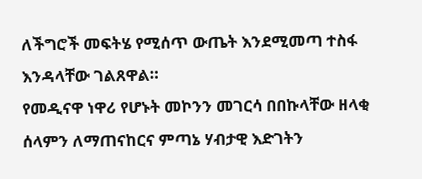ለችግሮች መፍትሄ የሚሰጥ ውጤት እንደሚመጣ ተስፋ እንዳላቸው ገልጸዋል።
የመዲናዋ ነዋሪ የሆኑት መኮንን መገርሳ በበኩላቸው ዘላቂ ሰላምን ለማጠናከርና ምጣኔ ሃብታዊ እድገትን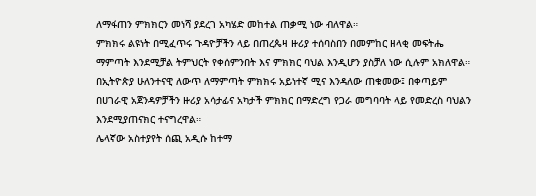ለማፋጠን ምክክርን መነሻ ያደረገ አካሄድ መከተል ጠቃሚ ነው ብለዋል።
ምክክሩ ልዩነት በሚፈጥሩ ጉዳዮቻችን ላይ በጠረጴዛ ዙሪያ ተሰባስበን በመምከር ዘላቂ መፍትሔ ማምጣት እንደሚቻል ትምህርት የቀሰምንበት እና ምክክር ባህል እንዲሆን ያስቻለ ነው ሲሉም አክለዋል።
በኢትዮጵያ ሁለንተናዊ ለውጥ ለማምጣት ምክክሩ አይነተኛ ሚና እንዳለው ጠቁመው፤ በቀጣይም በሀገራዊ አጀንዳዎቻችን ዙሪያ አሳታፊና አካታች ምክክር በማድረግ የጋራ መግባባት ላይ የመድረስ ባህልን እንደሚያጠናክር ተናግረዋል።
ሌላኛው አስተያየት ሰጪ አዲሱ ከተማ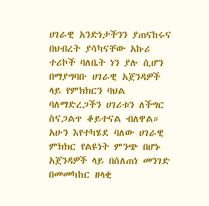ሀገራዊ አንድነታችንን ያጠናከሩና በህብረት ያሳካናቸው አኩሪ ተሪኮች ባለቤት ነን ያሉ ሲሆን በማያግባቡ ሀገራዊ አጀንዳዎች ላይ የምክክርን ባህል ባለማድረጋችን ሀገሪቱን ለችግር ስናጋልጥ ቆይተናል ብለዋል።
አሁን እየተካሄደ ባለው ሀገራዊ ምክክር የልዩነት ምንጭ በሆኑ አጀንዳዎች ላይ በሰለጠነ መንገድ በመመካከር ዘላቂ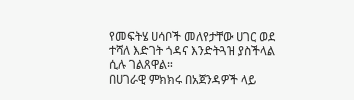የመፍትሄ ሀሳቦች መለየታቸው ሀገር ወደ ተሻለ እድገት ጎዳና እንድትጓዝ ያስችላል ሲሉ ገልጸዋል።
በሀገራዊ ምክክሩ በአጀንዳዎች ላይ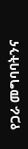የጋራ መግባባትንና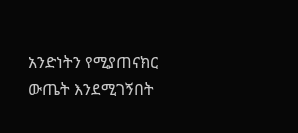አንድነትን የሚያጠናክር ውጤት እንደሚገኝበት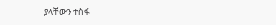ያላቸውን ተስፋ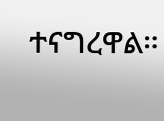ተናግረዋል።